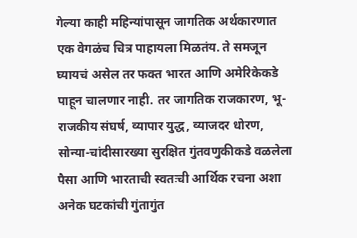गेल्या काही महिन्यांपासून जागतिक अर्थकारणात एक वेगळंच चित्र पाहायला मिळतंय. ते समजून घ्यायचं असेल तर फक्त भारत आणि अमेरिकेकडे पाहून चालणार नाही. तर जागतिक राजकारण, भू-राजकीय संघर्ष, व्यापार युद्ध, व्याजदर धोरण, सोन्या-चांदीसारख्या सुरक्षित गुंतवणुकीकडे वळलेला पैसा आणि भारताची स्वतःची आर्थिक रचना अशा अनेक घटकांची गुंतागुंत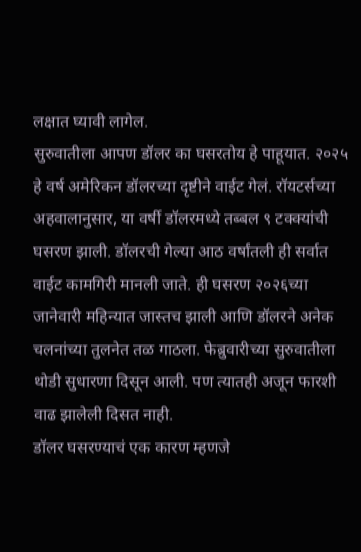लक्षात घ्यावी लागेल.
सुरुवातीला आपण डॉलर का घसरतोय हे पाहूयात. २०२५ हे वर्ष अमेरिकन डॉलरच्या दृष्टीने वाईट गेलं. रॉयटर्सच्या अहवालानुसार, या वर्षी डॉलरमध्ये तब्बल ९ टक्क्यांची घसरण झाली. डॉलरची गेल्या आठ वर्षांतली ही सर्वात वाईट कामगिरी मानली जाते. ही घसरण २०२६च्या जानेवारी महिन्यात जास्तच झाली आणि डॉलरने अनेक चलनांच्या तुलनेत तळ गाठला. फेब्रुवारीच्या सुरुवातीला थोडी सुधारणा दिसून आली. पण त्यातही अजून फारशी वाढ झालेली दिसत नाही.
डॉलर घसरण्याचं एक कारण म्हणजे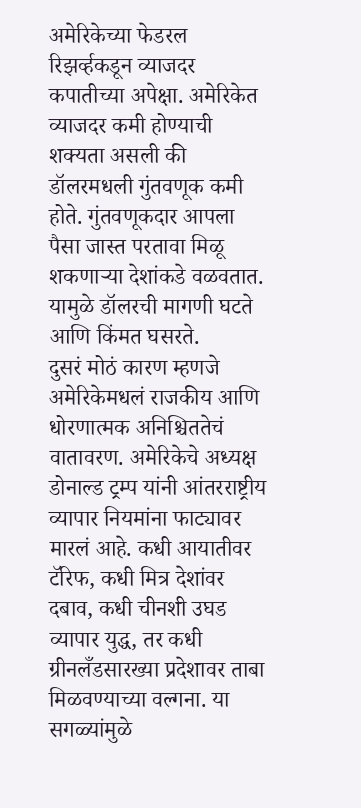अमेरिकेच्या फेडरल रिझर्व्हकडून व्याजदर कपातीच्या अपेक्षा. अमेरिकेत व्याजदर कमी होण्याची शक्यता असली की डॉलरमधली गुंतवणूक कमी होते. गुंतवणूकदार आपला पैसा जास्त परतावा मिळू शकणाऱ्या देशांकडे वळवतात. यामुळे डॉलरची मागणी घटते आणि किंमत घसरते.
दुसरं मोठं कारण म्हणजे अमेरिकेमधलं राजकीय आणि धोरणात्मक अनिश्चिततेचं वातावरण. अमेरिकेचे अध्यक्ष डोनाल्ड ट्रम्प यांनी आंतरराष्ट्रीय व्यापार नियमांना फाट्यावर मारलं आहे. कधी आयातीवर टॅरिफ, कधी मित्र देशांवर दबाव, कधी चीनशी उघड व्यापार युद्ध, तर कधी ग्रीनलँडसारख्या प्रदेशावर ताबा मिळवण्याच्या वल्गना. या सगळ्यांमुळे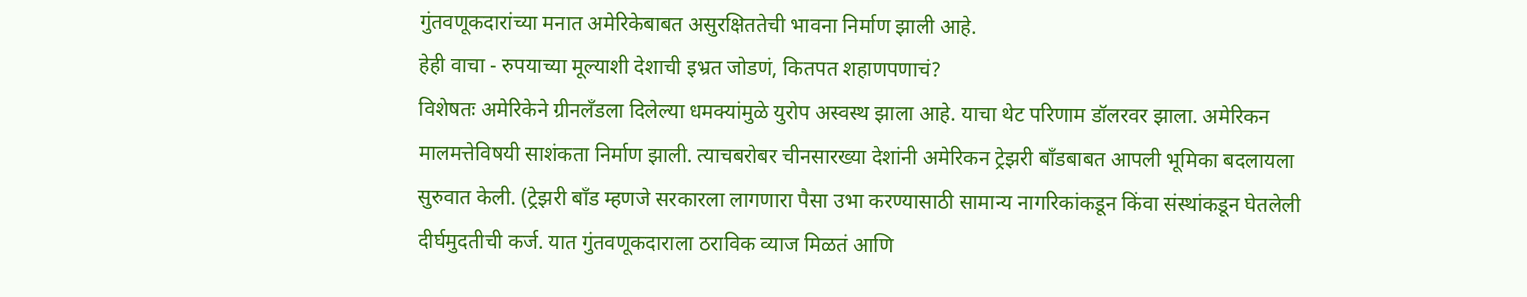गुंतवणूकदारांच्या मनात अमेरिकेबाबत असुरक्षिततेची भावना निर्माण झाली आहे.
हेही वाचा - रुपयाच्या मूल्याशी देशाची इभ्रत जोडणं, कितपत शहाणपणाचं?
विशेषतः अमेरिकेने ग्रीनलँडला दिलेल्या धमक्यांमुळे युरोप अस्वस्थ झाला आहे. याचा थेट परिणाम डॉलरवर झाला. अमेरिकन मालमत्तेविषयी साशंकता निर्माण झाली. त्याचबरोबर चीनसारख्या देशांनी अमेरिकन ट्रेझरी बाँडबाबत आपली भूमिका बदलायला सुरुवात केली. (ट्रेझरी बाँड म्हणजे सरकारला लागणारा पैसा उभा करण्यासाठी सामान्य नागरिकांकडून किंवा संस्थांकडून घेतलेली दीर्घमुदतीची कर्ज. यात गुंतवणूकदाराला ठराविक व्याज मिळतं आणि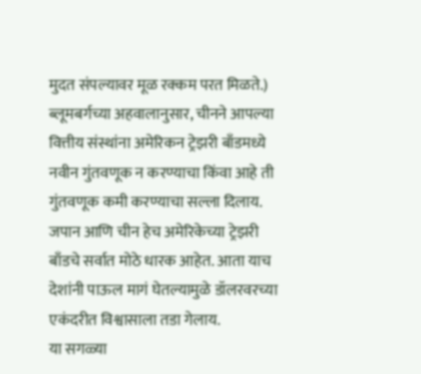मुदत संपल्यावर मूळ रक्कम परत मिळते.) ब्लूमबर्गच्या अहवालानुसार, चीनने आपल्या वित्तीय संस्थांना अमेरिकन ट्रेझरी बाँडमध्ये नवीन गुंतवणूक न करण्याचा किंवा आहे ती गुंतवणूक कमी करण्याचा सल्ला दिलाय. जपान आणि चीन हेच अमेरिकेच्या ट्रेझरी बाँडचे सर्वात मोठे धारक आहेत. आता याच देशांनी पाऊल मागं घेतल्यामुळे डॉलरवरच्या एकंदरीत विश्वासाला तडा गेलाय.
या सगळ्या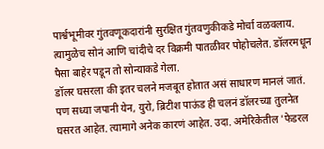पार्श्वभूमीवर गुंतवणूकदारांनी सुरक्षित गुंतवणुकीकडे मोर्चा वळवलाय. त्यामुळेच सोनं आणि चांदीचे दर विक्रमी पातळीवर पोहोचलेत. डॉलरमधून पैसा बाहेर पडून तो सोन्याकडे गेला.
डॉलर घसरला की इतर चलने मजबूत होतात असं साधारण मानलं जातं. पण सध्या जपानी येन, युरो, ब्रिटीश पाऊंड ही चलनं डॉलरच्या तुलनेत घसरत आहेत. त्यामागे अनेक कारणं आहेत. उदा. अमेरिकेतील 'फेडरल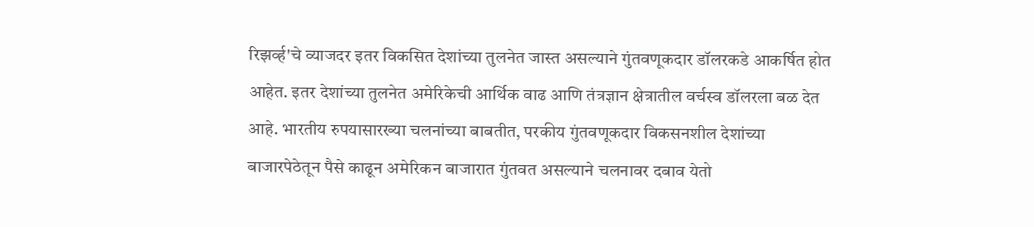रिझर्व्ह'चे व्याजदर इतर विकसित देशांच्या तुलनेत जास्त असल्याने गुंतवणूकदार डॉलरकडे आकर्षित होत आहेत. इतर देशांच्या तुलनेत अमेरिकेची आर्थिक वाढ आणि तंत्रज्ञान क्षेत्रातील वर्चस्व डॉलरला बळ देत आहे. भारतीय रुपयासारख्या चलनांच्या बाबतीत, परकीय गुंतवणूकदार विकसनशील देशांच्या बाजारपेठेतून पैसे काढून अमेरिकन बाजारात गुंतवत असल्याने चलनावर दबाव येतो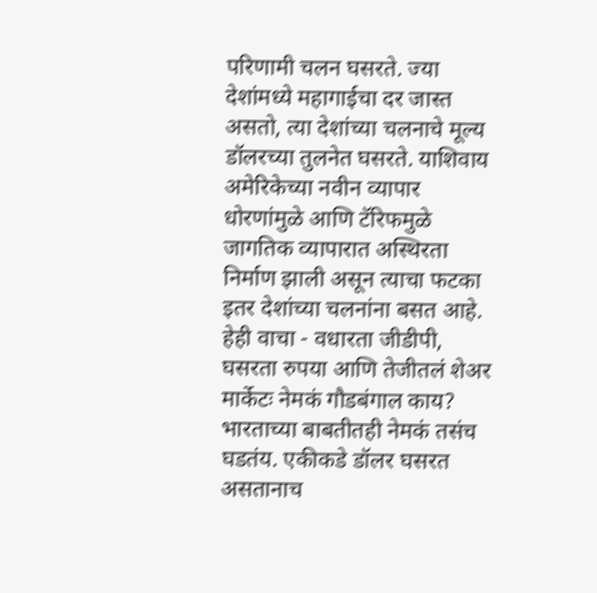परिणामी चलन घसरते. ज्या देशांमध्ये महागाईचा दर जास्त असतो, त्या देशांच्या चलनाचे मूल्य डॉलरच्या तुलनेत घसरते. याशिवाय अमेरिकेच्या नवीन व्यापार धोरणांमुळे आणि टॅरिफमुळे जागतिक व्यापारात अस्थिरता निर्माण झाली असून त्याचा फटका इतर देशांच्या चलनांना बसत आहे.
हेही वाचा - वधारता जीडीपी, घसरता रुपया आणि तेजीतलं शेअर मार्केटः नेमकं गौडबंगाल काय?
भारताच्या बाबतीतही नेमकं तसंच घडतंय. एकीकडे डॉलर घसरत असतानाच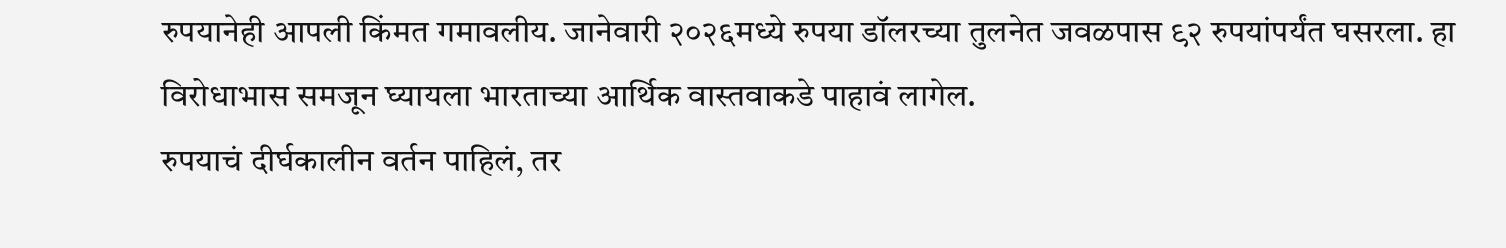रुपयानेही आपली किंमत गमावलीय. जानेवारी २०२६मध्ये रुपया डॉलरच्या तुलनेत जवळपास ९२ रुपयांपर्यंत घसरला. हा विरोधाभास समजून घ्यायला भारताच्या आर्थिक वास्तवाकडे पाहावं लागेल.
रुपयाचं दीर्घकालीन वर्तन पाहिलं, तर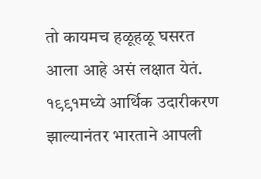तो कायमच हळूहळू घसरत आला आहे असं लक्षात येतं. १९९१मध्ये आर्थिक उदारीकरण झाल्यानंतर भारताने आपली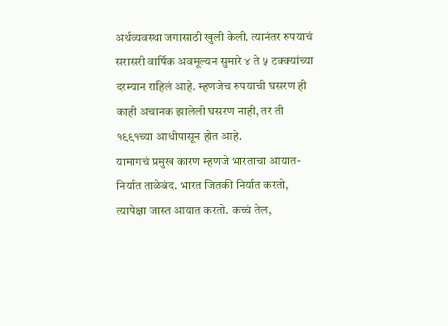अर्थव्यवस्था जगासाठी खुली केली. त्यानंतर रुपयाचं सरासरी वार्षिक अवमूल्यन सुमारे ४ ते ५ टक्क्यांच्या दरम्यान राहिलं आहे. म्हणजेच रुपयाची घसरण ही काही अचानक झालेली घसरण नाही, तर ती १९९१च्या आधीपासून होत आहे.
यामागचं प्रमुख कारण म्हणजे भारताचा आयात-निर्यात ताळेबंद. भारत जितकी निर्यात करतो, त्यापेक्षा जास्त आयात करतो. कच्चं तेल,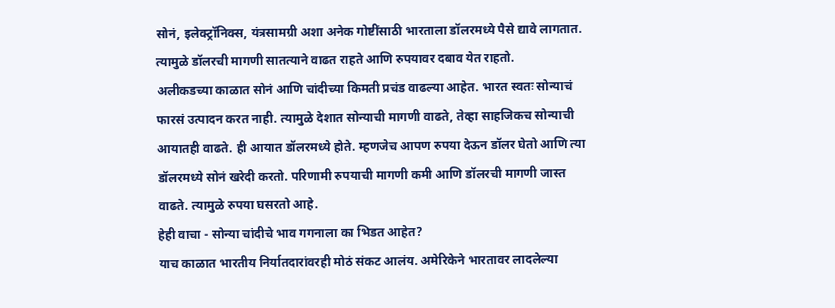सोनं, इलेक्ट्रॉनिक्स, यंत्रसामग्री अशा अनेक गोष्टींसाठी भारताला डॉलरमध्ये पैसे द्यावे लागतात. त्यामुळे डॉलरची मागणी सातत्याने वाढत राहते आणि रुपयावर दबाव येत राहतो.
अलीकडच्या काळात सोनं आणि चांदीच्या किमती प्रचंड वाढल्या आहेत. भारत स्वतः सोन्याचं फारसं उत्पादन करत नाही. त्यामुळे देशात सोन्याची मागणी वाढते, तेव्हा साहजिकच सोन्याची आयातही वाढते. ही आयात डॉलरमध्ये होते. म्हणजेच आपण रुपया देऊन डॉलर घेतो आणि त्या डॉलरमध्ये सोनं खरेदी करतो. परिणामी रुपयाची मागणी कमी आणि डॉलरची मागणी जास्त वाढते. त्यामुळे रुपया घसरतो आहे.
हेही वाचा - सोन्या चांदीचे भाव गगनाला का भिडत आहेत?
याच काळात भारतीय निर्यातदारांवरही मोठं संकट आलंय. अमेरिकेने भारतावर लादलेल्या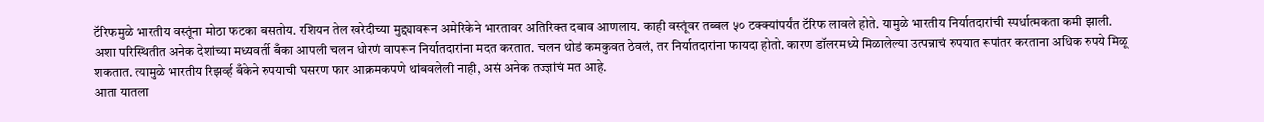टॅरिफमुळे भारतीय वस्तूंना मोठा फटका बसतोय. रशियन तेल खरेदीच्या मुद्द्यावरून अमेरिकेने भारतावर अतिरिक्त दबाव आणलाय. काही वस्तूंवर तब्बल ५० टक्क्यांपर्यंत टॅरिफ लावले होते. यामुळे भारतीय निर्यातदारांची स्पर्धात्मकता कमी झाली.
अशा परिस्थितीत अनेक देशांच्या मध्यवर्ती बँका आपली चलन धोरणं वापरून निर्यातदारांना मदत करतात. चलन थोडं कमकुवत ठेवलं, तर निर्यातदारांना फायदा होतो. कारण डॉलरमध्ये मिळालेल्या उत्पन्नाचं रुपयात रूपांतर करताना अधिक रुपये मिळू शकतात. त्यामुळे भारतीय रिझर्व्ह बँकेने रुपयाची घसरण फार आक्रमकपणे थांबवलेली नाही, असं अनेक तज्ज्ञांचं मत आहे.
आता यातला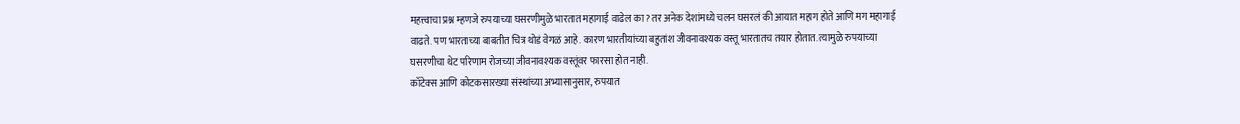महत्त्वाचा प्रश्न म्हणजे रुपयाच्या घसरणीमुळे भारतात महागाई वाढेल का? तर अनेक देशांमध्ये चलन घसरलं की आयात महाग होते आणि मग महागाई वाढते. पण भारताच्या बाबतीत चित्र थोडं वेगळं आहे. कारण भारतीयांच्या बहुतांश जीवनावश्यक वस्तू भारतातच तयार होतात. त्यामुळे रुपयाच्या घसरणीचा थेट परिणाम रोजच्या जीवनावश्यक वस्तूंवर फारसा होत नाही.
कॉटेक्स आणि कोटकसारख्या संस्थांच्या अभ्यासानुसार, रुपयात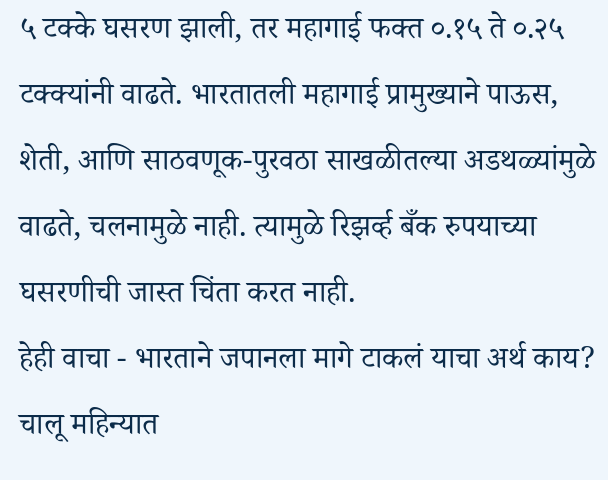५ टक्के घसरण झाली, तर महागाई फक्त ०.१५ ते ०.२५ टक्क्यांनी वाढते. भारतातली महागाई प्रामुख्याने पाऊस, शेती, आणि साठवणूक-पुरवठा साखळीतल्या अडथळ्यांमुळे वाढते, चलनामुळे नाही. त्यामुळे रिझर्व्ह बँक रुपयाच्या घसरणीची जास्त चिंता करत नाही.
हेही वाचा - भारताने जपानला मागे टाकलं याचा अर्थ काय?
चालू महिन्यात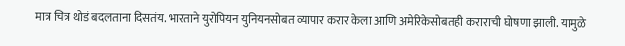मात्र चित्र थोडं बदलताना दिसतंय. भारताने युरोपियन युनियनसोबत व्यापार करार केला आणि अमेरिकेसोबतही कराराची घोषणा झाली. यामुळे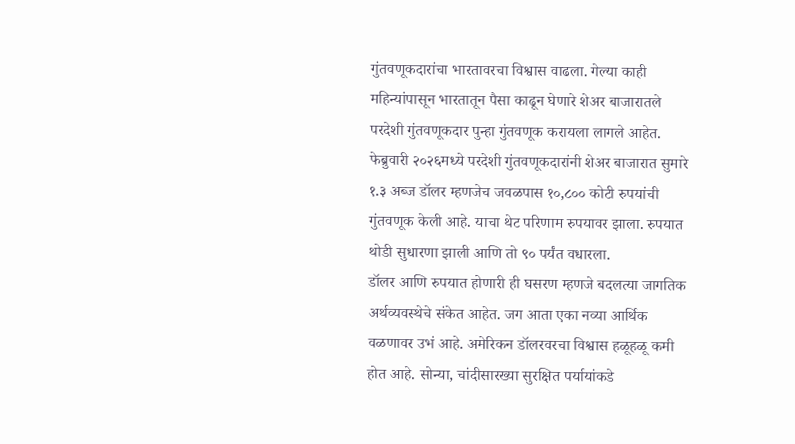गुंतवणूकदारांचा भारतावरचा विश्वास वाढला. गेल्या काही महिन्यांपासून भारतातून पैसा काढून घेणारे शेअर बाजारातले परदेशी गुंतवणूकदार पुन्हा गुंतवणूक करायला लागले आहेत.
फेब्रुवारी २०२६मध्ये परदेशी गुंतवणूकदारांनी शेअर बाजारात सुमारे १.३ अब्ज डॉलर म्हणजेच जवळपास १०,८०० कोटी रुपयांची गुंतवणूक केली आहे. याचा थेट परिणाम रुपयावर झाला. रुपयात थोडी सुधारणा झाली आणि तो ९० पर्यंत वधारला.
डॉलर आणि रुपयात होणारी ही घसरण म्हणजे बदलत्या जागतिक अर्थव्यवस्थेचे संकेत आहेत. जग आता एका नव्या आर्थिक वळणावर उभं आहे. अमेरिकन डॉलरवरचा विश्वास हळूहळू कमी होत आहे. सोन्या, चांदीसारख्या सुरक्षित पर्यायांकडे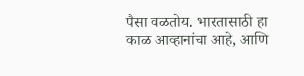पैसा वळतोय. भारतासाठी हा काळ आव्हानांचा आहे, आणि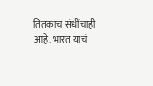तितकाच संधींचाही आहे. भारत याचं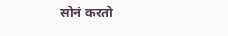सोनं करतो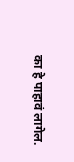का हे पाहावं लागेल.